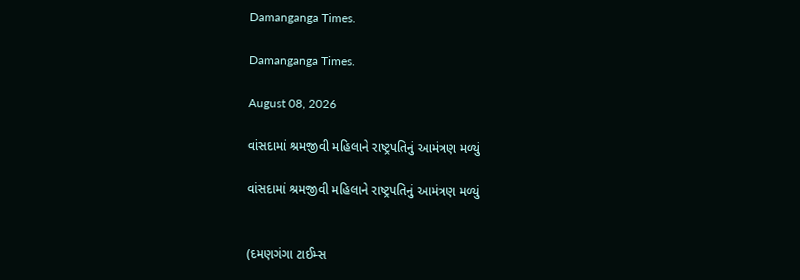Damanganga Times.

Damanganga Times.

August 08, 2026

વાંસદામાં શ્રમજીવી મહિલાને રાષ્ટ્રપતિનું આમંત્રણ મળ્યું

વાંસદામાં શ્રમજીવી મહિલાને રાષ્ટ્રપતિનું આમંત્રણ મળ્યું


(દમણગંગા ટાઈમ્સ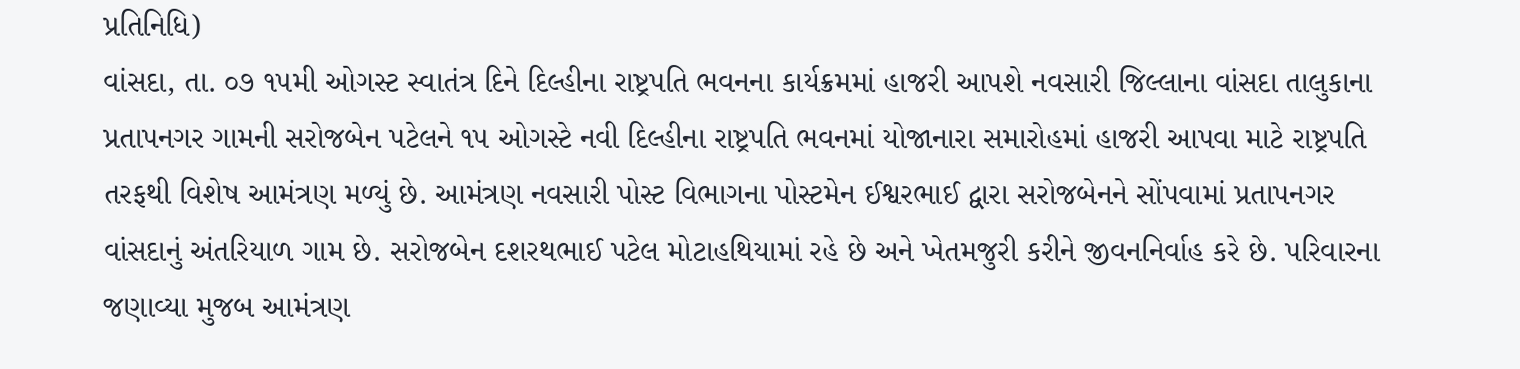પ્રતિનિધિ)
વાંસદા, તા. ૦૭ ૧૫મી ઓગસ્ટ સ્વાતંત્ર દિને દિલ્હીના રાષ્ટ્રપતિ ભવનના કાર્યક્રમમાં હાજરી આપશે નવસારી જિલ્લાના વાંસદા તાલુકાના પ્રતાપનગર ગામની સરોજબેન પટેલને ૧૫ ઓગસ્ટે નવી દિલ્હીના રાષ્ટ્રપતિ ભવનમાં યોજાનારા સમારોહમાં હાજરી આપવા માટે રાષ્ટ્રપતિ તરફથી વિશેષ આમંત્રણ મળ્યું છે. આમંત્રણ નવસારી પોસ્ટ વિભાગના પોસ્ટમેન ઈશ્વરભાઈ દ્વારા સરોજબેનને સોંપવામાં પ્રતાપનગર વાંસદાનું અંતરિયાળ ગામ છે. સરોજબેન દશરથભાઈ પટેલ મોટાહથિયામાં રહે છે અને ખેતમજુરી કરીને જીવનનિર્વાહ કરે છે. પરિવારના જણાવ્યા મુજબ આમંત્રણ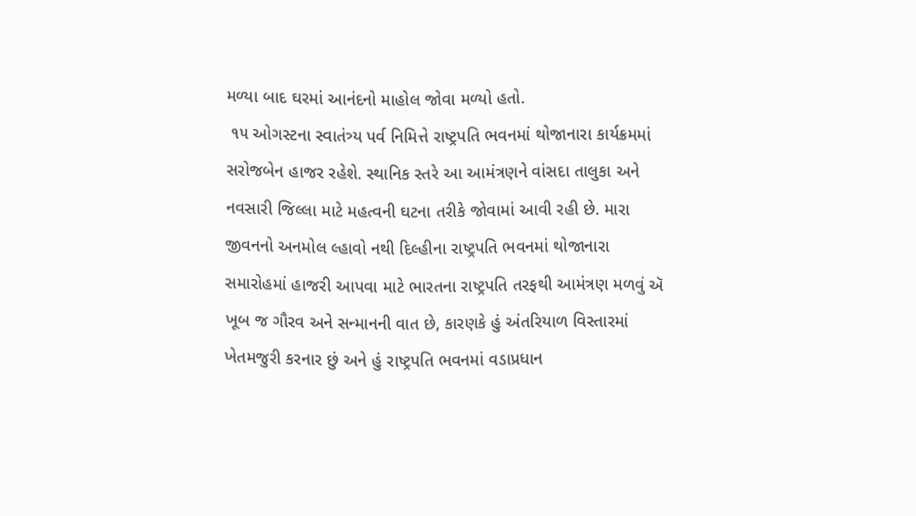મળ્યા બાદ ઘરમાં આનંદનો માહોલ જોવા મળ્યો હતો.
 ૧૫ ઓગસ્ટના સ્વાતંત્ર્ય પર્વ નિમિત્તે રાષ્ટ્રપતિ ભવનમાં થોજાનારા કાર્યક્રમમાં સરોજબેન હાજર રહેશે. સ્થાનિક સ્તરે આ આમંત્રણને વાંસદા તાલુકા અને નવસારી જિલ્લા માટે મહત્વની ઘટના તરીકે જોવામાં આવી રહી છે. મારા જીવનનો અનમોલ લ્હાવો નથી દિલ્હીના રાષ્ટ્રપતિ ભવનમાં થોજાનારા સમારોહમાં હાજરી આપવા માટે ભારતના રાષ્ટ્રપતિ તરફથી આમંત્રણ મળવું ઍ ખૂબ જ ગૌરવ અને સન્માનની વાત છે, કારણકે હું અંતરિયાળ વિસ્તારમાં ખેતમજુરી કરનાર છું અને હું રાષ્ટ્રપતિ ભવનમાં વડાપ્રધાન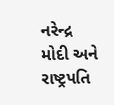નરેન્દ્ર મોદી અને રાષ્ટ્રપતિ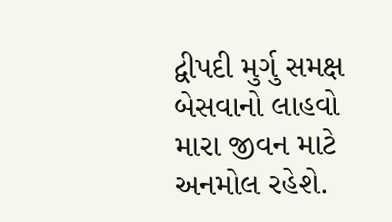દ્વીપદી મુર્ગુ સમક્ષ બેસવાનો લાહવો મારા જીવન માટે અનમોલ રહેશે.